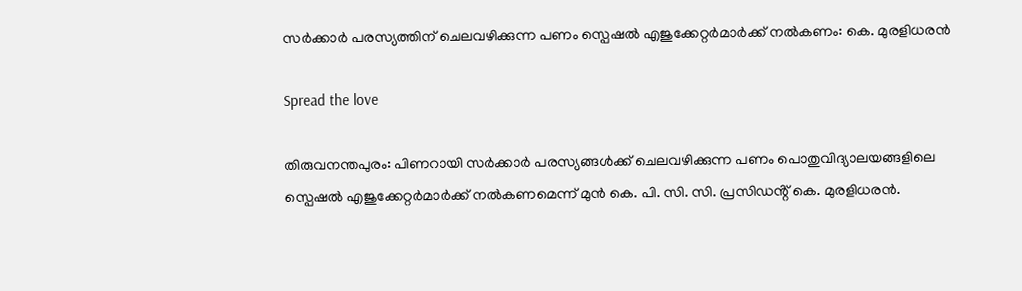സർക്കാർ പരസ്യത്തിന് ചെലവഴിക്കുന്ന പണം സ്പെഷൽ എജുക്കേറ്റർമാർക്ക് നൽകണം: കെ. മുരളിധരൻ

Spread the love

തിരുവനന്തപുരം: പിണറായി സർക്കാർ പരസ്യങ്ങൾക്ക് ചെലവഴിക്കുന്ന പണം പൊതുവിദ്യാലയങ്ങളിലെ സ്പെഷൽ എജുക്കേറ്റർമാർക്ക് നൽകണമെന്ന് മുൻ കെ. പി. സി. സി. പ്രസിഡൻ്റ് കെ. മുരളിധരൻ.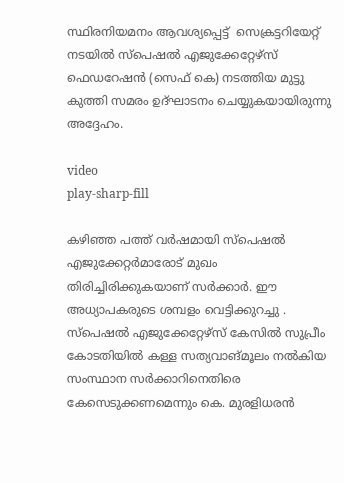സ്ഥിരനിയമനം ആവശ്യപ്പെട്ട്  സെക്രട്ടറിയേറ്റ് നടയിൽ സ്പെഷൽ എജുക്കേറ്റേഴ്സ് ഫെഡറേഷൻ (സെഫ് കെ) നടത്തിയ മുട്ടു കുത്തി സമരം ഉദ്ഘാടനം ചെയ്യുകയായിരുന്നു അദ്ദേഹം.

video
play-sharp-fill

കഴിഞ്ഞ പത്ത് വർഷമായി സ്പെഷൽ എജുക്കേറ്റർമാരോട് മുഖം തിരിച്ചിരിക്കുകയാണ് സർക്കാർ. ഈ അധ്യാപകരുടെ ശമ്പളം വെട്ടിക്കുറച്ചു . സ്പെഷൽ എജുക്കേറ്റേഴ്സ് കേസിൽ സുപ്രീം കോടതിയിൽ കള്ള സത്യവാങ്മൂലം നൽകിയ സംസ്ഥാന സർക്കാറിനെതിരെ കേസെടുക്കണമെന്നും കെ. മുരളിധരൻ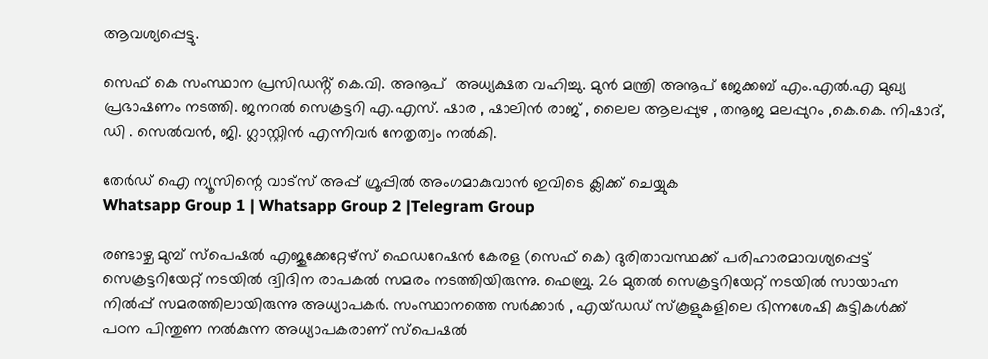ആവശ്യപ്പെട്ടു.

സെഫ് കെ സംസ്ഥാന പ്രസിഡൻ്റ് കെ.വി. അനൂപ്  അധ്യക്ഷത വഹിച്ചു. മുൻ മന്ത്രി അനൂപ് ജേക്കബ് എം.എൽ.എ മുഖ്യ പ്രഭാഷണം നടത്തി. ജനറൽ സെക്രട്ടറി എ.എസ്. ഷാര , ഷാലിൻ രാജ് , ലൈല ആലപ്പുഴ , തനൂജ മലപ്പുറം ,കെ.കെ. നിഷാദ്, ഡി . സെൽവൻ, ജി. ഗ്ലാസ്റ്റിൻ എന്നിവർ നേതൃത്വം നൽകി.

തേർഡ് ഐ ന്യൂസിന്റെ വാട്സ് അപ്പ് ഗ്രൂപ്പിൽ അംഗമാകുവാൻ ഇവിടെ ക്ലിക്ക് ചെയ്യുക
Whatsapp Group 1 | Whatsapp Group 2 |Telegram Group

രണ്ടാഴ്ച മുമ്പ് സ്പെഷൽ എജുക്കേറ്റേഴ്സ് ഫെഡറേഷൻ കേരള (സെഫ് കെ) ദുരിതാവസ്ഥക്ക് പരിഹാരമാവശ്യപ്പെട്ട് സെക്രട്ടറിയേറ്റ് നടയിൽ ദ്വിദിന രാപകൽ സമരം നടത്തിയിരുന്നു. ഫെബ്രു. 26 മുതൽ സെക്രട്ടറിയേറ്റ് നടയിൽ സായാഹ്ന നിൽപ്പ് സമരത്തിലായിരുന്നു അധ്യാപകർ. സംസ്ഥാനത്തെ സർക്കാർ , എയ്ഡഡ് സ്കൂളുകളിലെ ഭിന്നശേഷി കുട്ടികൾക്ക് പഠന പിന്തുണ നൽകുന്ന അധ്യാപകരാണ് സ്പെഷൽ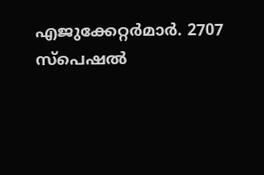എജുക്കേറ്റർമാർ. 2707 സ്പെഷൽ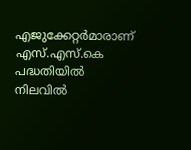എജുക്കേറ്റർമാരാണ് എസ്.എസ്.കെ പദ്ധതിയിൽ നിലവിൽ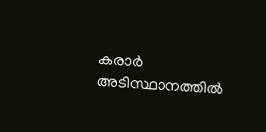കരാർ അടിസ്ഥാനത്തിൽ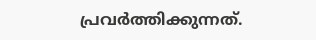പ്രവർത്തിക്കുന്നത്.